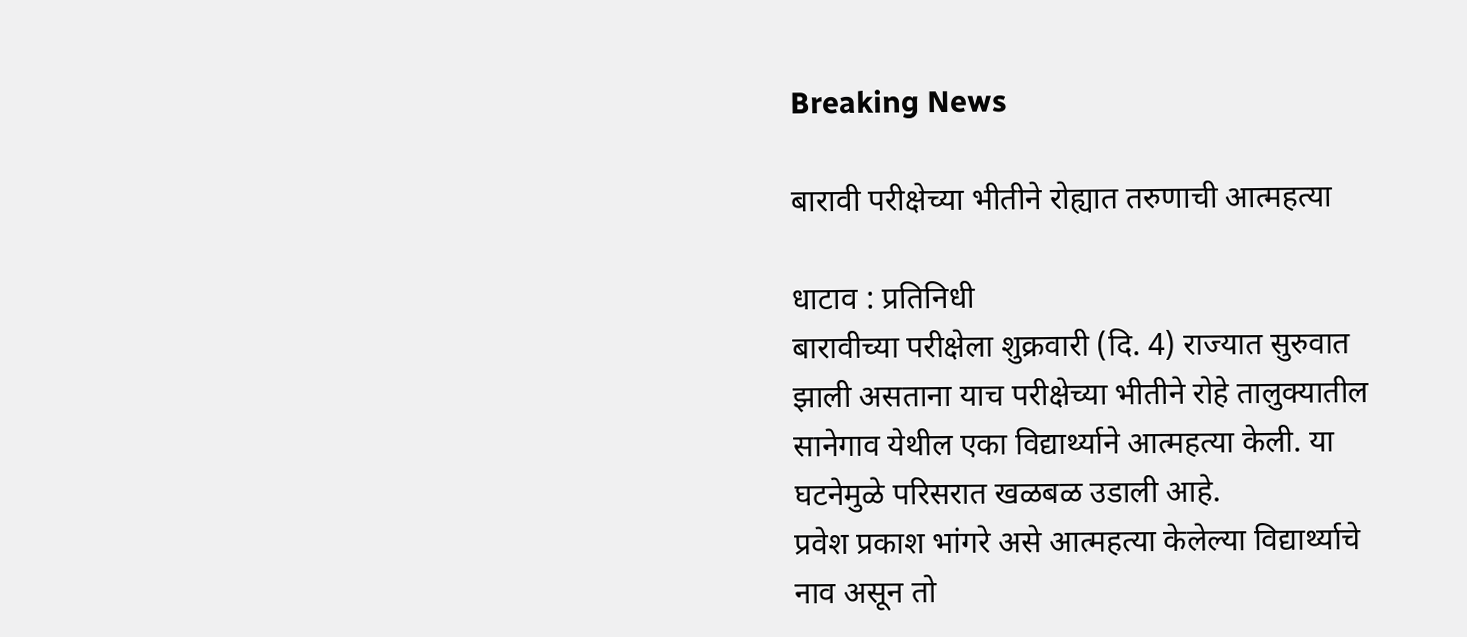Breaking News

बारावी परीक्षेच्या भीतीने रोह्यात तरुणाची आत्महत्या

धाटाव : प्रतिनिधी
बारावीच्या परीक्षेला शुक्रवारी (दि. 4) राज्यात सुरुवात झाली असताना याच परीक्षेच्या भीतीने रोहे तालुक्यातील सानेगाव येथील एका विद्यार्थ्याने आत्महत्या केली. या घटनेमुळे परिसरात खळबळ उडाली आहे.
प्रवेश प्रकाश भांगरे असे आत्महत्या केलेल्या विद्यार्थ्याचे नाव असून तो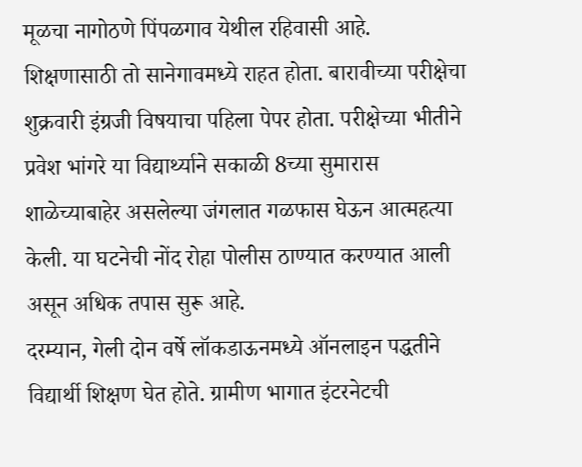मूळचा नागोठणे पिंपळगाव येथील रहिवासी आहे. शिक्षणासाठी तो सानेगावमध्ये राहत होता. बारावीच्या परीक्षेचा शुक्रवारी इंग्रजी विषयाचा पहिला पेपर होता. परीक्षेच्या भीतीने प्रवेश भांगरे या विद्यार्थ्याने सकाळी 8च्या सुमारास शाळेच्याबाहेर असलेल्या जंगलात गळफास घेऊन आत्महत्या केली. या घटनेची नोंद रोहा पोलीस ठाण्यात करण्यात आली असून अधिक तपास सुरू आहे.
दरम्यान, गेली दोन वर्षे लॉकडाऊनमध्ये ऑनलाइन पद्धतीने विद्यार्थी शिक्षण घेत होते. ग्रामीण भागात इंटरनेटची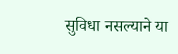सुविधा नसल्याने या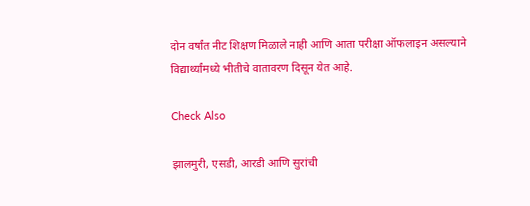दोन वर्षांत नीट शिक्षण मिळाले नाही आणि आता परीक्षा ऑफलाइन असल्याने विद्यार्थ्यांमध्ये भीतीचे वातावरण दिसून येत आहे.

Check Also

झालमुरी, एसडी, आरडी आणि सुरांची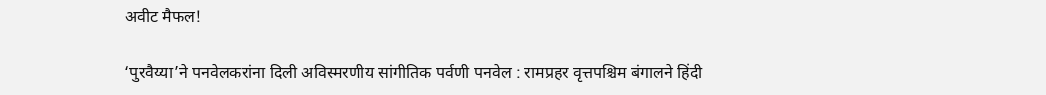अवीट मैफल!

‘पुरवैय्या‌’ने पनवेलकरांना दिली अविस्मरणीय सांगीतिक पर्वणी पनवेल : रामप्रहर वृत्तपश्चिम बंगालने हिंदी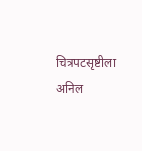चित्रपटसृष्टीला अनिल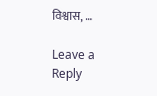विश्वास, …

Leave a Reply